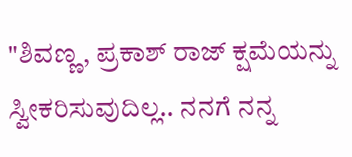"ಶಿವಣ್ಣ, ಪ್ರಕಾಶ್ ರಾಜ್ ಕ್ಷಮೆಯನ್ನು ಸ್ವೀಕರಿಸುವುದಿಲ್ಲ.. ನನಗೆ ನನ್ನ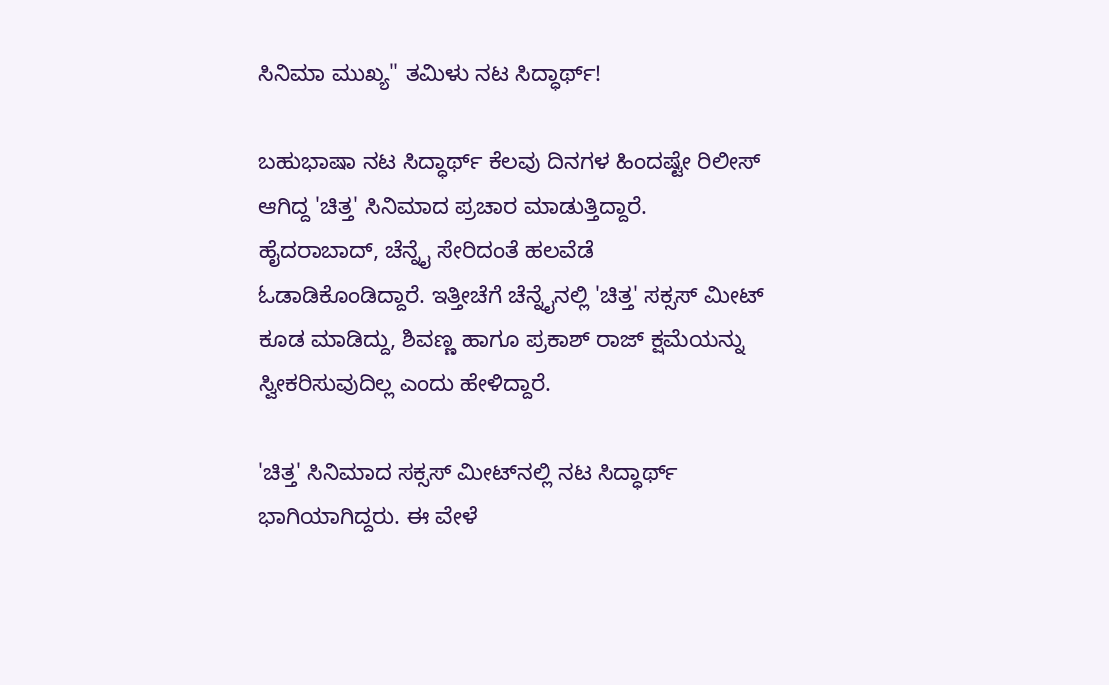ಸಿನಿಮಾ ಮುಖ್ಯ" ತಮಿಳು ನಟ ಸಿದ್ಧಾರ್ಥ್!

ಬಹುಭಾಷಾ ನಟ ಸಿದ್ಧಾರ್ಥ್ ಕೆಲವು ದಿನಗಳ ಹಿಂದಷ್ಟೇ ರಿಲೀಸ್ ಆಗಿದ್ದ 'ಚಿತ್ತ' ಸಿನಿಮಾದ ಪ್ರಚಾರ ಮಾಡುತ್ತಿದ್ದಾರೆ. ಹೈದರಾಬಾದ್, ಚೆನ್ನೈ ಸೇರಿದಂತೆ ಹಲವೆಡೆ ಓಡಾಡಿಕೊಂಡಿದ್ದಾರೆ. ಇತ್ತೀಚೆಗೆ ಚೆನ್ನೈನಲ್ಲಿ 'ಚಿತ್ತ' ಸಕ್ಸಸ್ ಮೀಟ್ ಕೂಡ ಮಾಡಿದ್ದು, ಶಿವಣ್ಣ ಹಾಗೂ ಪ್ರಕಾಶ್ ರಾಜ್ ಕ್ಷಮೆಯನ್ನು ಸ್ವೀಕರಿಸುವುದಿಲ್ಲ ಎಂದು ಹೇಳಿದ್ದಾರೆ.

'ಚಿತ್ತ' ಸಿನಿಮಾದ ಸಕ್ಸಸ್ ಮೀಟ್‌ನಲ್ಲಿ ನಟ ಸಿದ್ಧಾರ್ಥ್ ಭಾಗಿಯಾಗಿದ್ದರು. ಈ ವೇಳೆ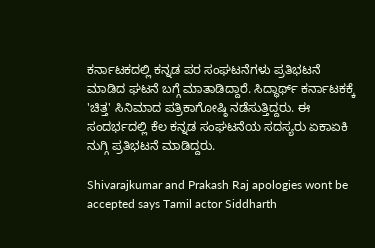ಕರ್ನಾಟಕದಲ್ಲಿ ಕನ್ನಡ ಪರ ಸಂಘಟನೆಗಳು ಪ್ರತಿಭಟನೆ ಮಾಡಿದ ಘಟನೆ ಬಗ್ಗೆ ಮಾತಾಡಿದ್ದಾರೆ. ಸಿದ್ಧಾರ್ಥ್ ಕರ್ನಾಟಕಕ್ಕೆ 'ಚಿತ್ತ' ಸಿನಿಮಾದ ಪತ್ರಿಕಾಗೋಷ್ಠಿ ನಡೆಸುತ್ತಿದ್ದರು. ಈ ಸಂದರ್ಭದಲ್ಲಿ ಕೆಲ ಕನ್ನಡ ಸಂಘಟನೆಯ ಸದಸ್ಯರು ಏಕಾಏಕಿ ನುಗ್ಗಿ ಪ್ರತಿಭಟನೆ ಮಾಡಿದ್ದರು.

Shivarajkumar and Prakash Raj apologies wont be accepted says Tamil actor Siddharth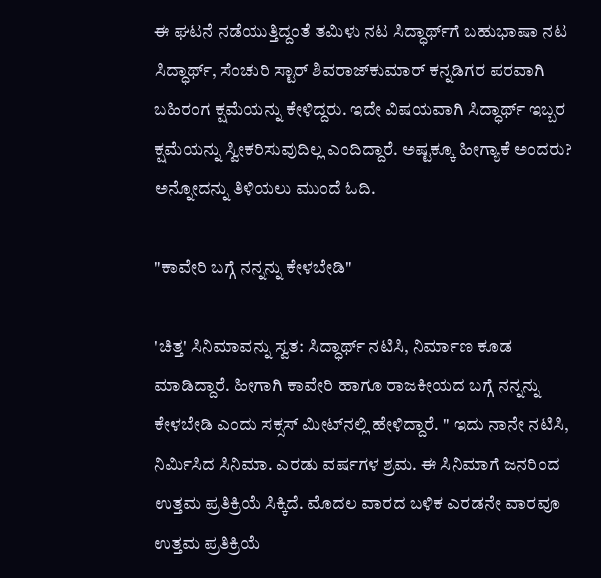ಈ ಘಟನೆ ನಡೆಯುತ್ತಿದ್ದಂತೆ ತಮಿಳು ನಟ ಸಿದ್ಧಾರ್ಥ್‌ಗೆ ಬಹುಭಾಷಾ ನಟ ಸಿದ್ಧಾರ್ಥ್, ಸೆಂಚುರಿ ಸ್ಟಾರ್ ಶಿವರಾಜ್‌ಕುಮಾರ್ ಕನ್ನಡಿಗರ ಪರವಾಗಿ ಬಹಿರಂಗ ಕ್ಷಮೆಯನ್ನು ಕೇಳಿದ್ದರು. ಇದೇ ವಿಷಯವಾಗಿ ಸಿದ್ಧಾರ್ಥ್ ಇಬ್ಬರ ಕ್ಷಮೆಯನ್ನು ಸ್ವೀಕರಿಸುವುದಿಲ್ಲ ಎಂದಿದ್ದಾರೆ. ಅಷ್ಟಕ್ಕೂ ಹೀಗ್ಯಾಕೆ ಅಂದರು? ಅನ್ನೋದನ್ನು ತಿಳಿಯಲು ಮುಂದೆ ಓದಿ.

"ಕಾವೇರಿ ಬಗ್ಗೆ ನನ್ನನ್ನು ಕೇಳಬೇಡಿ"

'ಚಿತ್ತ' ಸಿನಿಮಾವನ್ನು ಸ್ವತ: ಸಿದ್ಧಾರ್ಥ್ ನಟಿಸಿ, ನಿರ್ಮಾಣ ಕೂಡ ಮಾಡಿದ್ದಾರೆ. ಹೀಗಾಗಿ ಕಾವೇರಿ ಹಾಗೂ ರಾಜಕೀಯದ ಬಗ್ಗೆ ನನ್ನನ್ನು ಕೇಳಬೇಡಿ ಎಂದು ಸಕ್ಸಸ್ ಮೀಟ್‌ನಲ್ಲಿ ಹೇಳಿದ್ದಾರೆ. " ಇದು ನಾನೇ ನಟಿಸಿ, ನಿರ್ಮಿಸಿದ ಸಿನಿಮಾ. ಎರಡು ವರ್ಷಗಳ ಶ್ರಮ. ಈ ಸಿನಿಮಾಗೆ ಜನರಿಂದ ಉತ್ತಮ ಪ್ರತಿಕ್ರಿಯೆ ಸಿಕ್ಕಿದೆ. ಮೊದಲ ವಾರದ ಬಳಿಕ ಎರಡನೇ ವಾರವೂ ಉತ್ತಮ ಪ್ರತಿಕ್ರಿಯೆ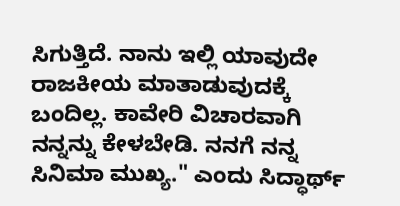ಸಿಗುತ್ತಿದೆ. ನಾನು ಇಲ್ಲಿ ಯಾವುದೇ ರಾಜಕೀಯ ಮಾತಾಡುವುದಕ್ಕೆ ಬಂದಿಲ್ಲ. ಕಾವೇರಿ ವಿಚಾರವಾಗಿ ನನ್ನನ್ನು ಕೇಳಬೇಡಿ. ನನಗೆ ನನ್ನ ಸಿನಿಮಾ ಮುಖ್ಯ." ಎಂದು ಸಿದ್ಧಾರ್ಥ್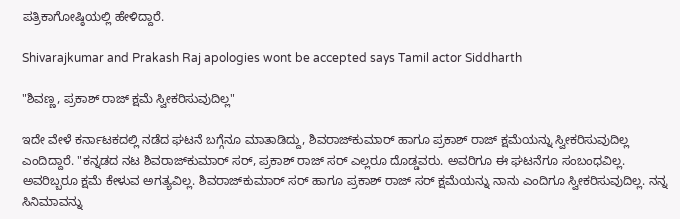ಪತ್ರಿಕಾಗೋಷ್ಠಿಯಲ್ಲಿ ಹೇಳಿದ್ದಾರೆ.

Shivarajkumar and Prakash Raj apologies wont be accepted says Tamil actor Siddharth

"ಶಿವಣ್ಣ, ಪ್ರಕಾಶ್ ರಾಜ್ ಕ್ಷಮೆ ಸ್ವೀಕರಿಸುವುದಿಲ್ಲ"

ಇದೇ ವೇಳೆ ಕರ್ನಾಟಕದಲ್ಲಿ ನಡೆದ ಘಟನೆ ಬಗ್ಗೆನೂ ಮಾತಾಡಿದ್ದು, ಶಿವರಾಜ್‌ಕುಮಾರ್ ಹಾಗೂ ಪ್ರಕಾಶ್ ರಾಜ್ ಕ್ಷಮೆಯನ್ನು ಸ್ವೀಕರಿಸುವುದಿಲ್ಲ ಎಂದಿದ್ದಾರೆ. "ಕನ್ನಡದ ನಟ ಶಿವರಾಜ್‌ಕುಮಾರ್ ಸರ್, ಪ್ರಕಾಶ್ ರಾಜ್ ಸರ್ ಎಲ್ಲರೂ ದೊಡ್ಡವರು. ಅವರಿಗೂ ಈ ಘಟನೆಗೂ ಸಂಬಂಧವಿಲ್ಲ. ಅವರಿಬ್ಬರೂ ಕ್ಷಮೆ ಕೇಳುವ ಅಗತ್ಯವಿಲ್ಲ. ಶಿವರಾಜ್‌ಕುಮಾರ್ ಸರ್ ಹಾಗೂ ಪ್ರಕಾಶ್ ರಾಜ್ ಸರ್ ಕ್ಷಮೆಯನ್ನು ನಾನು ಎಂದಿಗೂ ಸ್ವೀಕರಿಸುವುದಿಲ್ಲ. ನನ್ನ ಸಿನಿಮಾವನ್ನು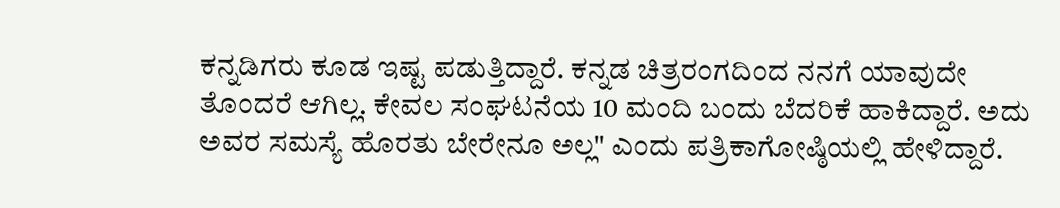ಕನ್ನಡಿಗರು ಕೂಡ ಇಷ್ಟ ಪಡುತ್ತಿದ್ದಾರೆ. ಕನ್ನಡ ಚಿತ್ರರಂಗದಿಂದ ನನಗೆ ಯಾವುದೇ ತೊಂದರೆ ಆಗಿಲ್ಲ. ಕೇವಲ ಸಂಘಟನೆಯ 10 ಮಂದಿ ಬಂದು ಬೆದರಿಕೆ ಹಾಕಿದ್ದಾರೆ. ಅದು ಅವರ ಸಮಸ್ಯೆ ಹೊರತು ಬೇರೇನೂ ಅಲ್ಲ" ಎಂದು ಪತ್ರಿಕಾಗೋಷ್ಠಿಯಲ್ಲಿ ಹೇಳಿದ್ದಾರೆ.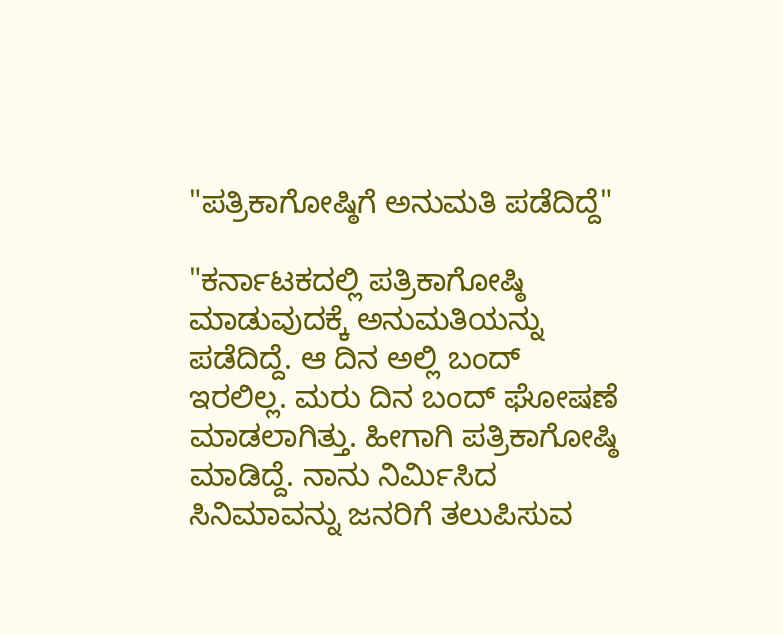"ಪತ್ರಿಕಾಗೋಷ್ಠಿಗೆ ಅನುಮತಿ ಪಡೆದಿದ್ದೆ"

"ಕರ್ನಾಟಕದಲ್ಲಿ ಪತ್ರಿಕಾಗೋಷ್ಠಿ ಮಾಡುವುದಕ್ಕೆ ಅನುಮತಿಯನ್ನು ಪಡೆದಿದ್ದೆ. ಆ ದಿನ ಅಲ್ಲಿ ಬಂದ್ ಇರಲಿಲ್ಲ. ಮರು ದಿನ ಬಂದ್ ಘೋಷಣೆ ಮಾಡಲಾಗಿತ್ತು. ಹೀಗಾಗಿ ಪತ್ರಿಕಾಗೋಷ್ಠಿ ಮಾಡಿದ್ದೆ. ನಾನು ನಿರ್ಮಿಸಿದ ಸಿನಿಮಾವನ್ನು ಜನರಿಗೆ ತಲುಪಿಸುವ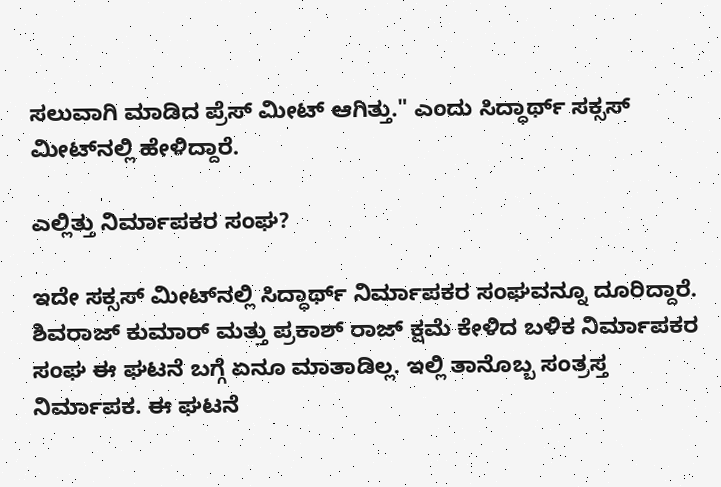ಸಲುವಾಗಿ ಮಾಡಿದ ಪ್ರೆಸ್‌ ಮೀಟ್ ಆಗಿತ್ತು." ಎಂದು ಸಿದ್ಧಾರ್ಥ್ ಸಕ್ಸಸ್ ಮೀಟ್‌ನಲ್ಲಿ ಹೇಳಿದ್ದಾರೆ.

ಎಲ್ಲಿತ್ತು ನಿರ್ಮಾಪಕರ ಸಂಘ?

ಇದೇ ಸಕ್ಸಸ್ ಮೀಟ್‌ನಲ್ಲಿ ಸಿದ್ಧಾರ್ಥ್ ನಿರ್ಮಾಪಕರ ಸಂಘವನ್ನೂ ದೂರಿದ್ದಾರೆ. ಶಿವರಾಜ್ ಕುಮಾರ್ ಮತ್ತು ಪ್ರಕಾಶ್ ರಾಜ್ ಕ್ಷಮೆ ಕೇಳಿದ ಬಳಿಕ ನಿರ್ಮಾಪಕರ ಸಂಘ ಈ ಘಟನೆ ಬಗ್ಗೆ ಏನೂ ಮಾತಾಡಿಲ್ಲ. ಇಲ್ಲಿ ತಾನೊಬ್ಬ ಸಂತ್ರಸ್ತ ನಿರ್ಮಾಪಕ. ಈ ಘಟನೆ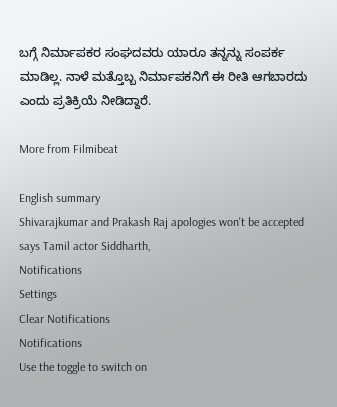ಬಗ್ಗೆ ನಿರ್ಮಾಪಕರ ಸಂಘದವರು ಯಾರೂ ತನ್ನನ್ನು ಸಂಪರ್ಕ ಮಾಡಿಲ್ಲ. ನಾಳೆ ಮತ್ತೊಬ್ಬ ನಿರ್ಮಾಪಕನಿಗೆ ಈ ರೀತಿ ಆಗಬಾರದು ಎಂದು ಪ್ರತಿಕ್ರಿಯೆ ನೀಡಿದ್ದಾರೆ.

More from Filmibeat

English summary
Shivarajkumar and Prakash Raj apologies won't be accepted says Tamil actor Siddharth,
Notifications
Settings
Clear Notifications
Notifications
Use the toggle to switch on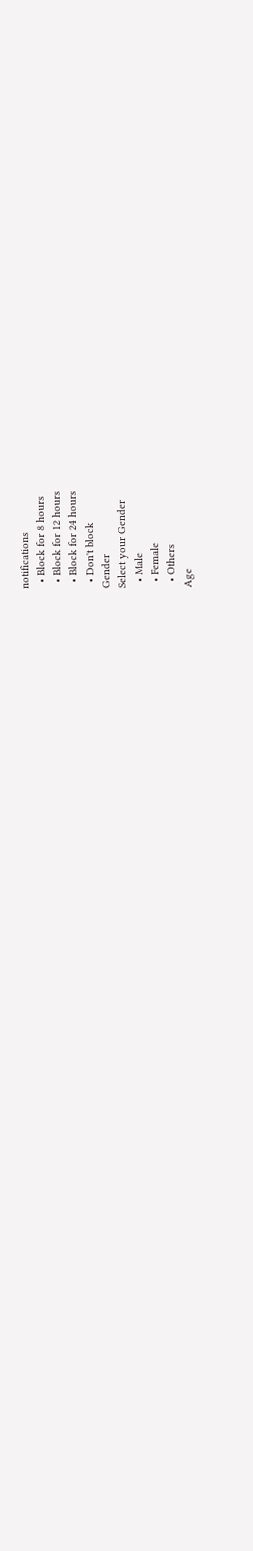notifications
  • Block for 8 hours
  • Block for 12 hours
  • Block for 24 hours
  • Don't block
Gender
Select your Gender
  • Male
  • Female
  • Others
Age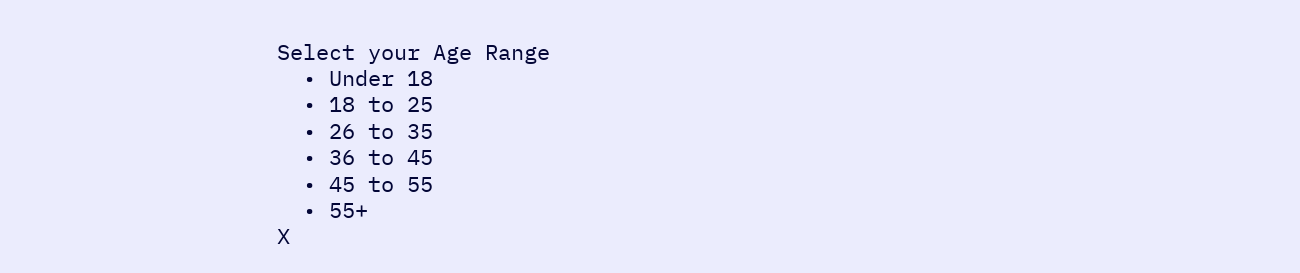Select your Age Range
  • Under 18
  • 18 to 25
  • 26 to 35
  • 36 to 45
  • 45 to 55
  • 55+
X